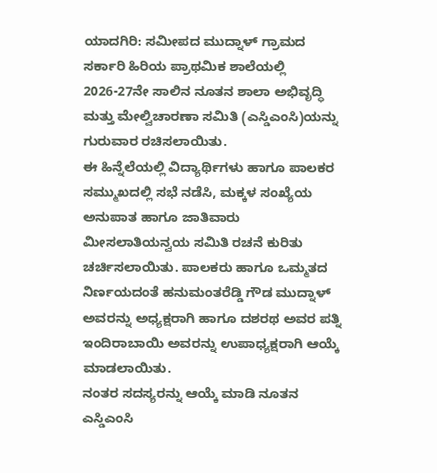ಯಾದಗಿರಿ: ಸಮೀಪದ ಮುದ್ನಾಳ್ ಗ್ರಾಮದ ಸರ್ಕಾರಿ ಹಿರಿಯ ಪ್ರಾಥಮಿಕ ಶಾಲೆಯಲ್ಲಿ 2026-27ನೇ ಸಾಲಿನ ನೂತನ ಶಾಲಾ ಅಭಿವೃದ್ಧಿ ಮತ್ತು ಮೇಲ್ವಿಚಾರಣಾ ಸಮಿತಿ (ಎಸ್ಡಿಎಂಸಿ)ಯನ್ನು ಗುರುವಾರ ರಚಿಸಲಾಯಿತು.
ಈ ಹಿನ್ನೆಲೆಯಲ್ಲಿ ವಿದ್ಯಾರ್ಥಿಗಳು ಹಾಗೂ ಪಾಲಕರ ಸಮ್ಮುಖದಲ್ಲಿ ಸಭೆ ನಡೆಸಿ, ಮಕ್ಕಳ ಸಂಖ್ಯೆಯ ಅನುಪಾತ ಹಾಗೂ ಜಾತಿವಾರು ಮೀಸಲಾತಿಯನ್ವಯ ಸಮಿತಿ ರಚನೆ ಕುರಿತು ಚರ್ಚಿಸಲಾಯಿತು. ಪಾಲಕರು ಹಾಗೂ ಒಮ್ಮತದ ನಿರ್ಣಯದಂತೆ ಹನುಮಂತರೆಡ್ಡಿ ಗೌಡ ಮುದ್ನಾಳ್ ಅವರನ್ನು ಅಧ್ಯಕ್ಷರಾಗಿ ಹಾಗೂ ದಶರಥ ಅವರ ಪತ್ನಿ ಇಂದಿರಾಬಾಯಿ ಅವರನ್ನು ಉಪಾಧ್ಯಕ್ಷರಾಗಿ ಆಯ್ಕೆ ಮಾಡಲಾಯಿತು.
ನಂತರ ಸದಸ್ಯರನ್ನು ಆಯ್ಕೆ ಮಾಡಿ ನೂತನ ಎಸ್ಡಿಎಂಸಿ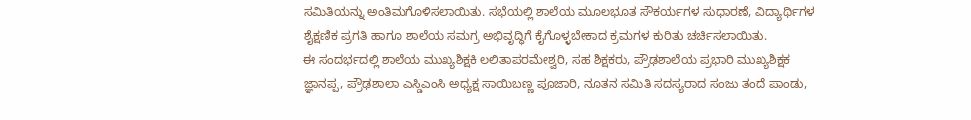ಸಮಿತಿಯನ್ನು ಅಂತಿಮಗೊಳಿಸಲಾಯಿತು. ಸಭೆಯಲ್ಲಿ ಶಾಲೆಯ ಮೂಲಭೂತ ಸೌಕರ್ಯಗಳ ಸುಧಾರಣೆ, ವಿದ್ಯಾರ್ಥಿಗಳ ಶೈಕ್ಷಣಿಕ ಪ್ರಗತಿ ಹಾಗೂ ಶಾಲೆಯ ಸಮಗ್ರ ಅಭಿವೃದ್ಧಿಗೆ ಕೈಗೊಳ್ಳಬೇಕಾದ ಕ್ರಮಗಳ ಕುರಿತು ಚರ್ಚಿಸಲಾಯಿತು.
ಈ ಸಂದರ್ಭದಲ್ಲಿ ಶಾಲೆಯ ಮುಖ್ಯಶಿಕ್ಷಕಿ ಲಲಿತಾಪರಮೇಶ್ವರಿ, ಸಹ ಶಿಕ್ಷಕರು, ಪ್ರೌಢಶಾಲೆಯ ಪ್ರಭಾರಿ ಮುಖ್ಯಶಿಕ್ಷಕ ಜ್ಞಾನಪ್ಪ, ಪ್ರೌಢಶಾಲಾ ಎಸ್ಡಿಎಂಸಿ ಅಧ್ಯಕ್ಷ ಸಾಯಿಬಣ್ಣ ಪೂಜಾರಿ, ನೂತನ ಸಮಿತಿ ಸದಸ್ಯರಾದ ಸಂಜು ತಂದೆ ಪಾಂಡು,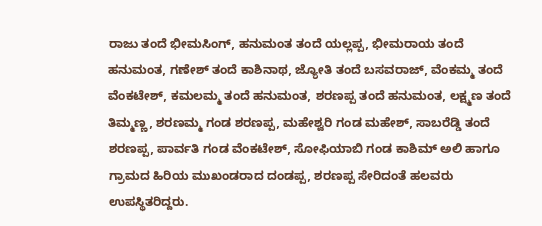ರಾಜು ತಂದೆ ಭೀಮಸಿಂಗ್, ಹನುಮಂತ ತಂದೆ ಯಲ್ಲಪ್ಪ, ಭೀಮರಾಯ ತಂದೆ ಹನುಮಂತ, ಗಣೇಶ್ ತಂದೆ ಕಾಶಿನಾಥ, ಜ್ಯೋತಿ ತಂದೆ ಬಸವರಾಜ್, ವೆಂಕಮ್ಮ ತಂದೆ ವೆಂಕಟೇಶ್, ಕಮಲಮ್ಮ ತಂದೆ ಹನುಮಂತ, ಶರಣಪ್ಪ ತಂದೆ ಹನುಮಂತ, ಲಕ್ಷ್ಮಣ ತಂದೆ ತಿಮ್ಮಣ್ಣ, ಶರಣಮ್ಮ ಗಂಡ ಶರಣಪ್ಪ, ಮಹೇಶ್ವರಿ ಗಂಡ ಮಹೇಶ್, ಸಾಬರೆಡ್ಡಿ ತಂದೆ ಶರಣಪ್ಪ, ಪಾರ್ವತಿ ಗಂಡ ವೆಂಕಟೇಶ್, ಸೋಫಿಯಾಬಿ ಗಂಡ ಕಾಶಿಮ್ ಅಲಿ ಹಾಗೂ ಗ್ರಾಮದ ಹಿರಿಯ ಮುಖಂಡರಾದ ದಂಡಪ್ಪ, ಶರಣಪ್ಪ ಸೇರಿದಂತೆ ಹಲವರು ಉಪಸ್ಥಿತರಿದ್ದರು.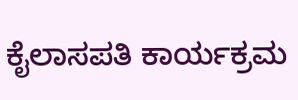ಕೈಲಾಸಪತಿ ಕಾರ್ಯಕ್ರಮ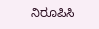ನಿರೂಪಿಸಿ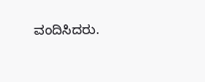ವಂದಿಸಿದರು.